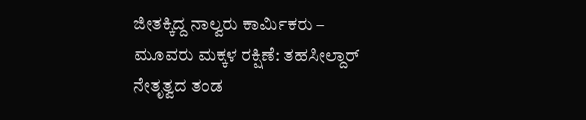ಜೀತಕ್ಕಿದ್ದ ನಾಲ್ವರು ಕಾರ್ಮಿಕರು – ಮೂವರು ಮಕ್ಕಳ ರಕ್ಷಿಣೆ: ತಹಸೀಲ್ದಾರ್ ನೇತೃತ್ವದ ತಂಡ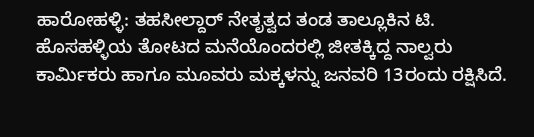ಹಾರೋಹಳ್ಳಿ: ತಹಸೀಲ್ದಾರ್ ನೇತೃತ್ವದ ತಂಡ ತಾಲ್ಲೂಕಿನ ಟಿ. ಹೊಸಹಳ್ಳಿಯ ತೋಟದ ಮನೆಯೊಂದರಲ್ಲಿ ಜೀತಕ್ಕಿದ್ದ ನಾಲ್ವರು ಕಾರ್ಮಿಕರು ಹಾಗೂ ಮೂವರು ಮಕ್ಕಳನ್ನು ಜನವರಿ 13ರಂದು ರಕ್ಷಿಸಿದೆ.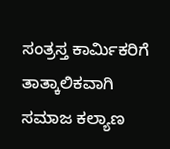ಸಂತ್ರಸ್ತ ಕಾರ್ಮಿಕರಿಗೆ ತಾತ್ಕಾಲಿಕವಾಗಿ ಸಮಾಜ ಕಲ್ಯಾಣ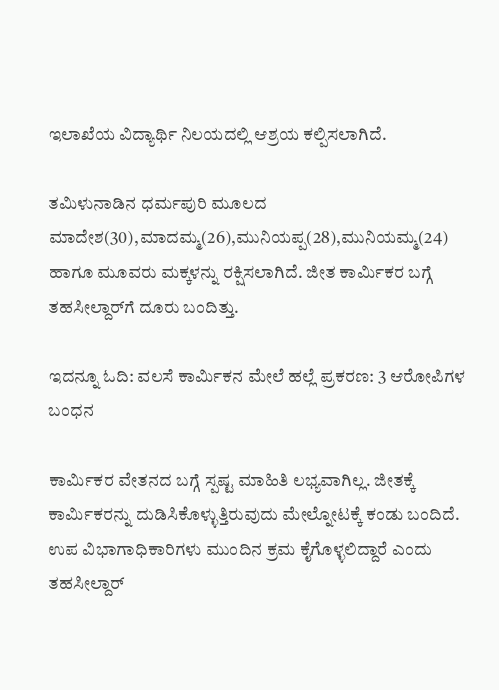ಇಲಾಖೆಯ ವಿದ್ಯಾರ್ಥಿ ನಿಲಯದಲ್ಲಿ ಆಶ್ರಯ ಕಲ್ಪಿಸಲಾಗಿದೆ.

ತಮಿಳುನಾಡಿನ ಧರ್ಮಪುರಿ ಮೂಲದ ಮಾದೇಶ(30),ಮಾದಮ್ಮ(26),ಮುನಿಯಪ್ಪ(28),ಮುನಿಯಮ್ಮ(24) ಹಾಗೂ ಮೂವರು ಮಕ್ಕಳನ್ನು ರಕ್ಷಿಸಲಾಗಿದೆ. ಜೀತ ಕಾರ್ಮಿಕರ ಬಗ್ಗೆ ತಹಸೀಲ್ದಾರ್‌ಗೆ ದೂರು ಬಂದಿತ್ತು.

ಇದನ್ನೂ ಓದಿ: ವಲಸೆ ಕಾರ್ಮಿಕನ ಮೇಲೆ ಹಲ್ಲೆ ಪ್ರಕರಣ: 3 ಆರೋಪಿಗಳ ಬಂಧನ

ಕಾರ್ಮಿಕರ ವೇತನದ ಬಗ್ಗೆ ಸ್ಪಷ್ಟ ಮಾಹಿತಿ ಲಭ್ಯವಾಗಿಲ್ಲ. ಜೀತಕ್ಕೆ ಕಾರ್ಮಿಕರನ್ನು ದುಡಿಸಿಕೊಳ್ಳುತ್ತಿರುವುದು ಮೇಲ್ನೋಟಕ್ಕೆ ಕಂಡು ಬಂದಿದೆ. ಉಪ ವಿಭಾಗಾಧಿಕಾರಿಗಳು ಮುಂದಿನ ಕ್ರಮ ಕೈಗೊಳ್ಳಲಿದ್ದಾರೆ ಎಂದು ತಹಸೀಲ್ದಾರ್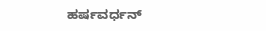ಹರ್ಷವರ್ಧನ್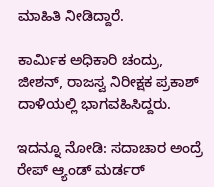ಮಾಹಿತಿ ನೀಡಿದ್ದಾರೆ.

ಕಾರ್ಮಿಕ ಅಧಿಕಾರಿ ಚಂದ್ರು, ಜೀಶನ್, ರಾಜಸ್ವ ನಿರೀಕ್ಷಕ ಪ್ರಕಾಶ್ ದಾಳಿಯಲ್ಲಿ ಭಾಗವಹಿಸಿದ್ದರು.

ಇದನ್ನೂ ನೋಡಿ: ಸದಾಚಾರ ಅಂದ್ರೆ ರೇಪ್ ಆ್ಯಂಡ್ ಮರ್ಡರ್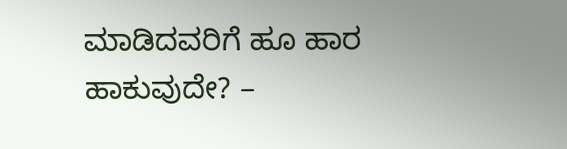ಮಾಡಿದವರಿಗೆ ಹೂ ಹಾರ ಹಾಕುವುದೇ? –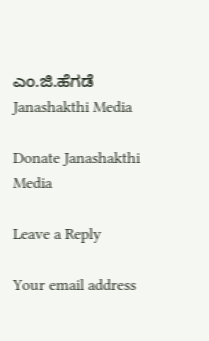ಎಂ.ಜಿ.ಹೆಗಡೆ Janashakthi Media

Donate Janashakthi Media

Leave a Reply

Your email address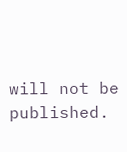will not be published.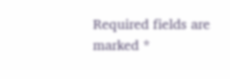Required fields are marked *